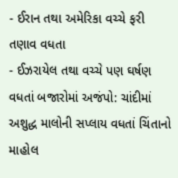- ઈરાન તથા અમેરિકા વચ્ચે ફરી તણાવ વધતા
- ઈઝરાયેલ તથા વચ્ચે પણ ઘર્ષણ વધતાં બજારોમાં અજંપો: ચાંદીમાં અશુદ્ધ માલોની સપ્લાય વધતાં ચિંતાનો માહોલ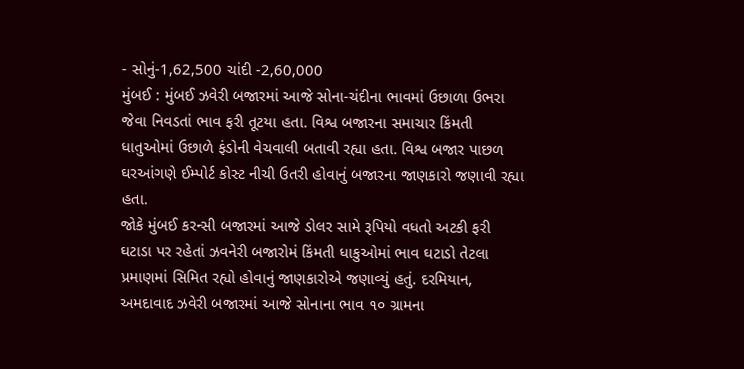- સોનું-1,62,500 ચાંદી -2,60,000
મુંબઈ : મુંબઈ ઝવેરી બજારમાં આજે સોના-ચંદીના ભાવમાં ઉછાળા ઉભરા જેવા નિવડતાં ભાવ ફરી તૂટયા હતા. વિશ્વ બજારના સમાચાર કિંમતી ધાતુઓમાં ઉછાળે ફંડોની વેચવાલી બતાવી રહ્યા હતા. વિશ્વ બજાર પાછળ ઘરઆંગણે ઈમ્પોર્ટ કોસ્ટ નીચી ઉતરી હોવાનું બજારના જાણકારો જણાવી રહ્યા હતા.
જોકે મુંબઈ કરન્સી બજારમાં આજે ડોલર સામે રૂપિયો વધતો અટકી ફરી ઘટાડા પર રહેતાં ઝવનેરી બજારોમં કિંમતી ધાકુઓમાં ભાવ ઘટાડો તેટલા પ્રમાણમાં સિમિત રહ્યો હોવાનું જાણકારોએ જણાવ્યું હતું. દરમિયાન, અમદાવાદ ઝવેરી બજારમાં આજે સોનાના ભાવ ૧૦ ગ્રામના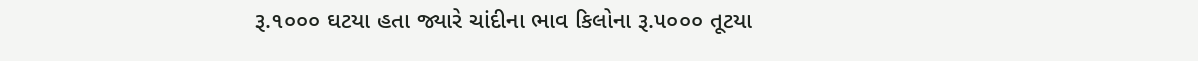રૂ.૧૦૦૦ ઘટયા હતા જ્યારે ચાંદીના ભાવ કિલોના રૂ.૫૦૦૦ તૂટયા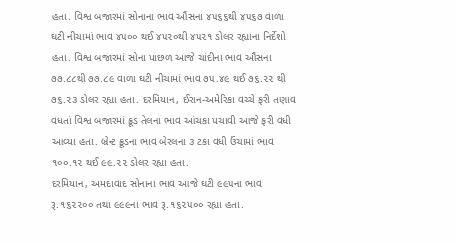હતા. વિશ્વ બજારમાં સોનાના ભાવ ઔંસના ૪૫૬૬થી ૪૫૬૭ વાળા ઘટી નીચામાં ભાવ ૪૫૦૦ થઈ ૪૫૨૦થી ૪૫૨૧ ડોલર રહ્યાના નિર્દેશો હતા. વિશ્વ બજારમાં સોના પાછળ આજે ચાંદીના ભાવ ઔંસના ૭૭.૮૮થી ૭૭.૮૯ વાળા ઘટી નીચામાં ભાવ ૭૫.૪૯ થઈ ૭૬.૨૨ થી ૭૬.૨૩ ડોલર રહ્યા હતા. દરમિયાન, ઈરાન-અમેરિકા વચ્ચે ફરી તણાવ વધતાં વિશ્વ બજારમાં ક્રૂડ તેલના ભાવ આંચકા પચાવી આજે ફરી વધી આવ્યા હતા. બ્રેન્ટ ક્રૂડના ભાવ બેરલના ૩ ટકા વધી ઉંચામાં ભાવ ૧૦૦.૧૨ થઈ ૯૯.૨૨ ડોલર રહ્યા હતા.
દરમિયાન, અમદાવાદ સોનાના ભાવ આજે ઘટી ૯૯૫ના ભાવ રૂ.૧૬૨૨૦૦ તથા ૯૯૯ના ભાવ રૂ.૧૬૨૫૦૦ રહ્યા હતા.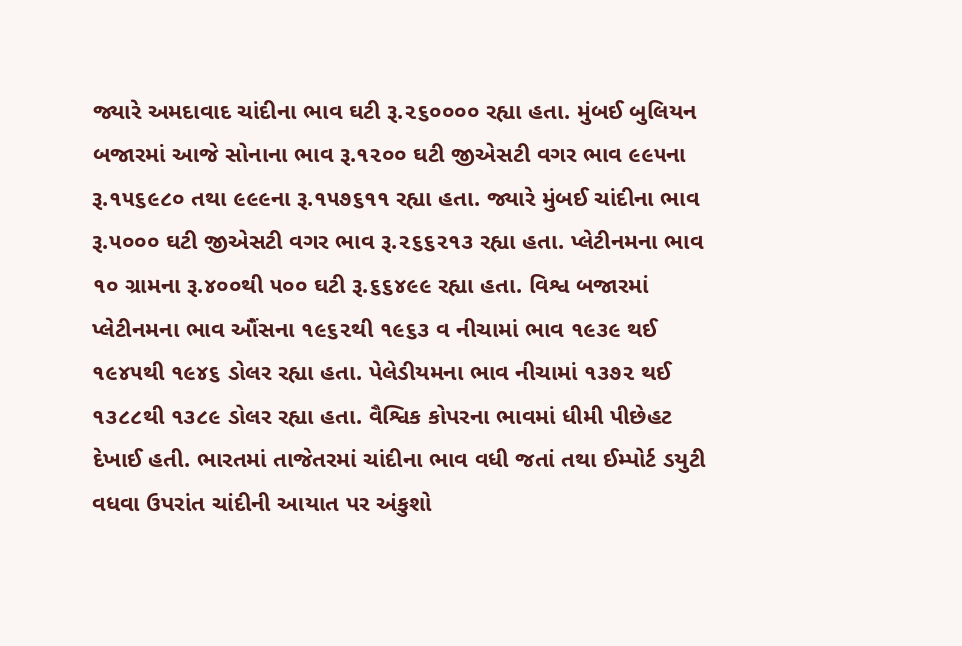જ્યારે અમદાવાદ ચાંદીના ભાવ ઘટી રૂ.૨૬૦૦૦૦ રહ્યા હતા. મુંબઈ બુલિયન બજારમાં આજે સોનાના ભાવ રૂ.૧૨૦૦ ઘટી જીએસટી વગર ભાવ ૯૯૫ના રૂ.૧૫૬૯૮૦ તથા ૯૯૯ના રૂ.૧૫૭૬૧૧ રહ્યા હતા. જ્યારે મુંબઈ ચાંદીના ભાવ રૂ.૫૦૦૦ ઘટી જીએસટી વગર ભાવ રૂ.૨૬૬૨૧૩ રહ્યા હતા. પ્લેટીનમના ભાવ ૧૦ ગ્રામના રૂ.૪૦૦થી ૫૦૦ ઘટી રૂ.૬૬૪૯૯ રહ્યા હતા. વિશ્વ બજારમાં પ્લેટીનમના ભાવ ઔંસના ૧૯૬૨થી ૧૯૬૩ વ નીચામાં ભાવ ૧૯૩૯ થઈ ૧૯૪૫થી ૧૯૪૬ ડોલર રહ્યા હતા. પેલેડીયમના ભાવ નીચામાં ૧૩૭૨ થઈ ૧૩૮૮થી ૧૩૮૯ ડોલર રહ્યા હતા. વૈશ્વિક કોપરના ભાવમાં ધીમી પીછેહટ દેખાઈ હતી. ભારતમાં તાજેતરમાં ચાંદીના ભાવ વધી જતાં તથા ઈમ્પોર્ટ ડયુટી વધવા ઉપરાંત ચાંદીની આયાત પર અંકુશો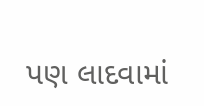પણ લાદવામાં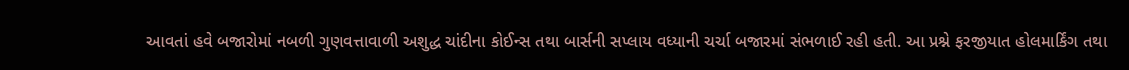આવતાં હવે બજારોમાં નબળી ગુણવત્તાવાળી અશુદ્ધ ચાંદીના કોઈન્સ તથા બાર્સની સપ્લાય વધ્યાની ચર્ચા બજારમાં સંભળાઈ રહી હતી. આ પ્રશ્ને ફરજીયાત હોલમાર્કિંગ તથા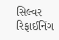સિલ્વર રિફાઈનિંગ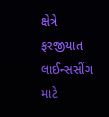ક્ષેત્રે ફરજીયાત લાઈન્સસીંગ માટે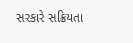સરકારે સક્રિયતા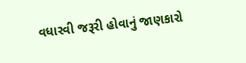વધારવી જરૂરી હોવાનું જાણકારો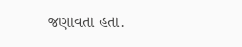જણાવતા હતા.